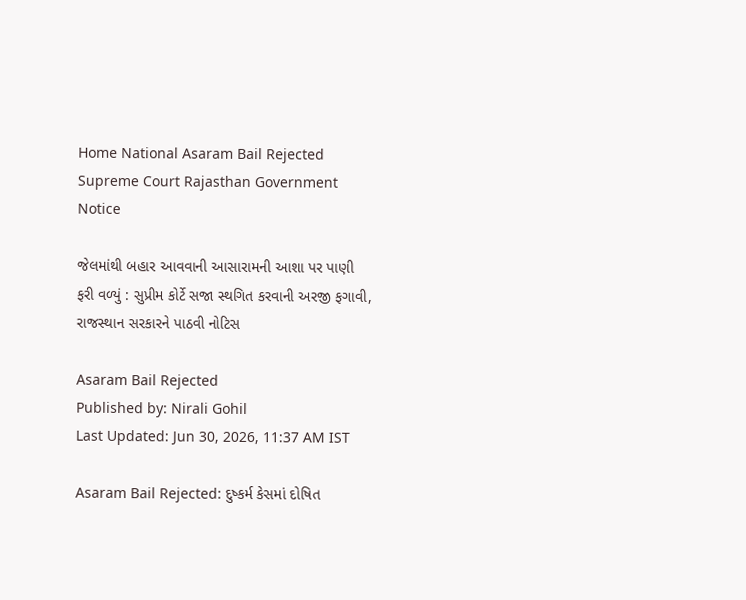Home National Asaram Bail Rejected Supreme Court Rajasthan Government Notice

જેલમાંથી બહાર આવવાની આસારામની આશા પર પાણી ફરી વળ્યું : સુપ્રીમ કોર્ટે સજા સ્થગિત કરવાની અરજી ફગાવી, રાજસ્થાન સરકારને પાઠવી નોટિસ

Asaram Bail Rejected
Published by: Nirali Gohil
Last Updated: Jun 30, 2026, 11:37 AM IST

Asaram Bail Rejected: દુષ્કર્મ કેસમાં દોષિત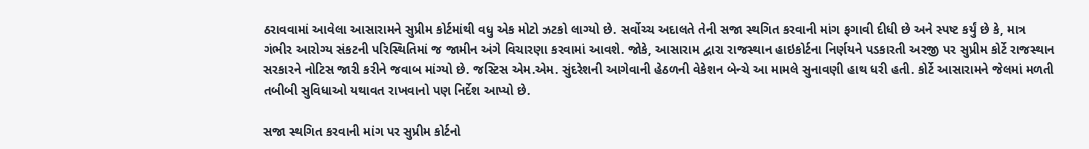ઠરાવવામાં આવેલા આસારામને સુપ્રીમ કોર્ટમાંથી વધુ એક મોટો ઝટકો લાગ્યો છે. સર્વોચ્ચ અદાલતે તેની સજા સ્થગિત કરવાની માંગ ફગાવી દીધી છે અને સ્પષ્ટ કર્યું છે કે, માત્ર ગંભીર આરોગ્ય સંકટની પરિસ્થિતિમાં જ જામીન અંગે વિચારણા કરવામાં આવશે. જોકે, આસારામ દ્વારા રાજસ્થાન હાઇકોર્ટના નિર્ણયને પડકારતી અરજી પર સુપ્રીમ કોર્ટે રાજસ્થાન સરકારને નોટિસ જારી કરીને જવાબ માંગ્યો છે. જસ્ટિસ એમ.એમ. સુંદરેશની આગેવાની હેઠળની વેકેશન બેન્ચે આ મામલે સુનાવણી હાથ ધરી હતી. કોર્ટે આસારામને જેલમાં મળતી તબીબી સુવિધાઓ યથાવત રાખવાનો પણ નિર્દેશ આપ્યો છે.

સજા સ્થગિત કરવાની માંગ પર સુપ્રીમ કોર્ટનો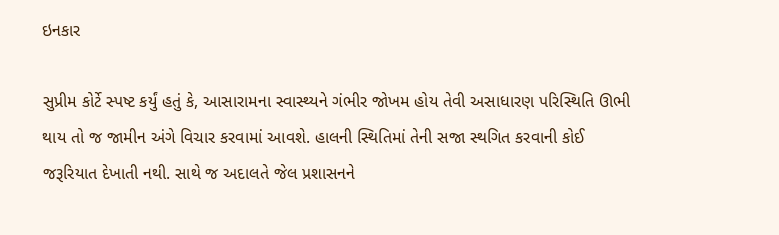ઇનકાર

સુપ્રીમ કોર્ટે સ્પષ્ટ કર્યું હતું કે, આસારામના સ્વાસ્થ્યને ગંભીર જોખમ હોય તેવી અસાધારણ પરિસ્થિતિ ઊભી થાય તો જ જામીન અંગે વિચાર કરવામાં આવશે. હાલની સ્થિતિમાં તેની સજા સ્થગિત કરવાની કોઈ જરૂરિયાત દેખાતી નથી. સાથે જ અદાલતે જેલ પ્રશાસનને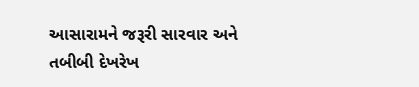આસારામને જરૂરી સારવાર અને તબીબી દેખરેખ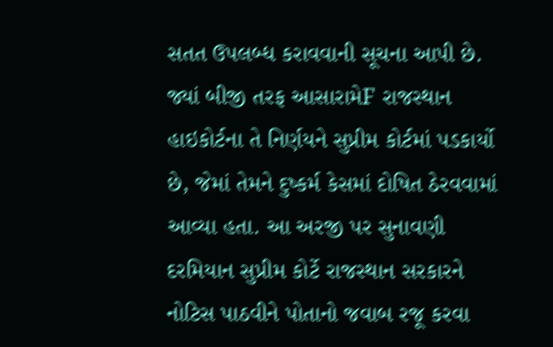સતત ઉપલબ્ધ કરાવવાની સૂચના આપી છે. જ્યાં બીજી તરફ આસારામેF રાજસ્થાન હાઇકોર્ટના તે નિર્ણયને સુપ્રીમ કોર્ટમાં પડકાર્યો છે, જેમાં તેમને દુષ્કર્મ કેસમાં દોષિત ઠેરવવામાં આવ્યા હતા. આ અરજી પર સુનાવણી દરમિયાન સુપ્રીમ કોર્ટે રાજસ્થાન સરકારને નોટિસ પાઠવીને પોતાનો જવાબ રજૂ કરવા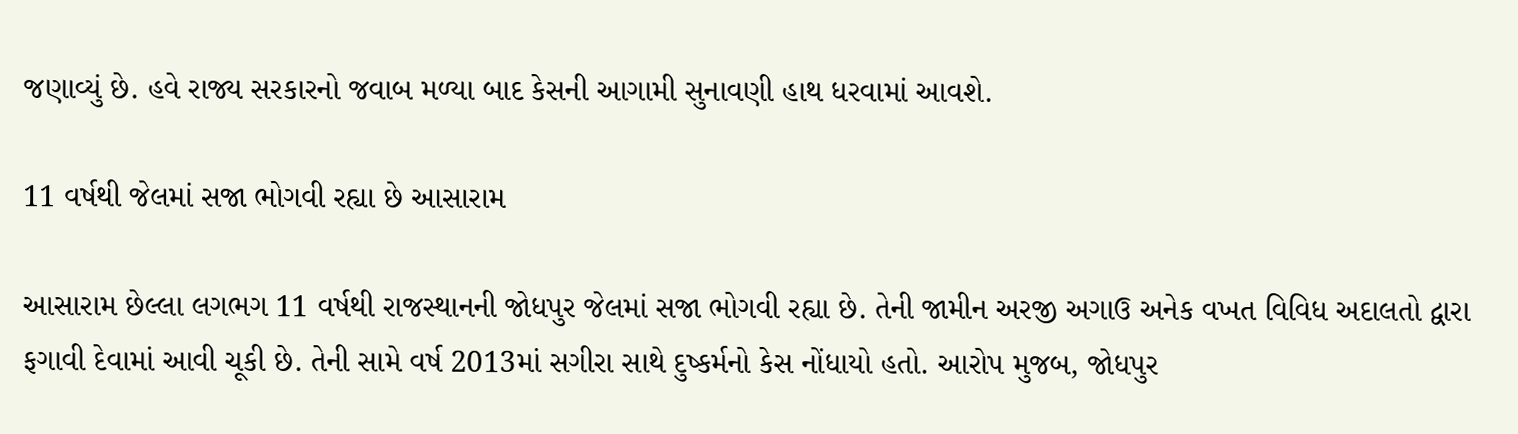જણાવ્યું છે. હવે રાજ્ય સરકારનો જવાબ મળ્યા બાદ કેસની આગામી સુનાવણી હાથ ધરવામાં આવશે.

11 વર્ષથી જેલમાં સજા ભોગવી રહ્યા છે આસારામ

આસારામ છેલ્લા લગભગ 11 વર્ષથી રાજસ્થાનની જોધપુર જેલમાં સજા ભોગવી રહ્યા છે. તેની જામીન અરજી અગાઉ અનેક વખત વિવિધ અદાલતો દ્વારા ફગાવી દેવામાં આવી ચૂકી છે. તેની સામે વર્ષ 2013માં સગીરા સાથે દુષ્કર્મનો કેસ નોંધાયો હતો. આરોપ મુજબ, જોધપુર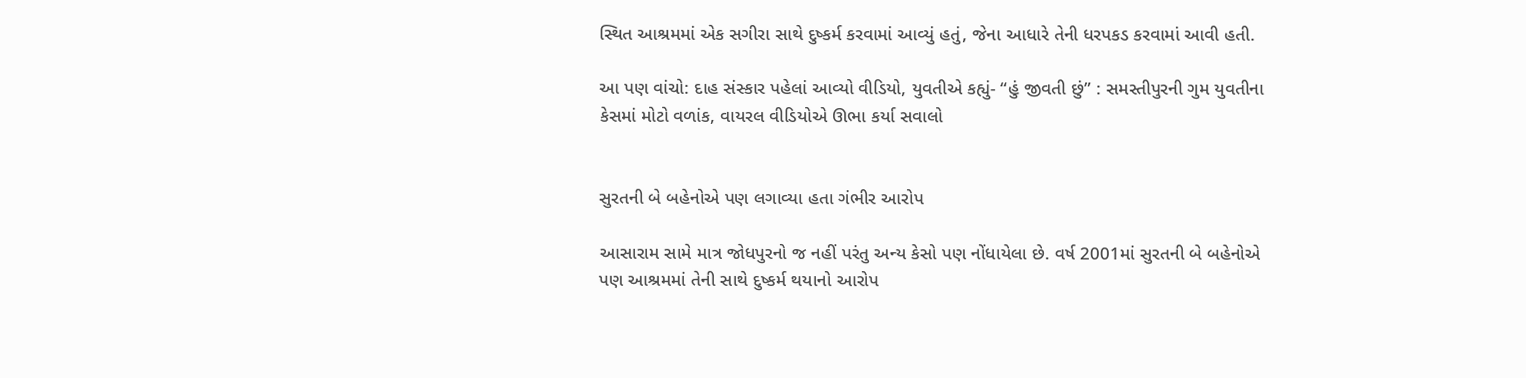સ્થિત આશ્રમમાં એક સગીરા સાથે દુષ્કર્મ કરવામાં આવ્યું હતું, જેના આધારે તેની ધરપકડ કરવામાં આવી હતી.

આ પણ વાંચો: દાહ સંસ્કાર પહેલાં આવ્યો વીડિયો, યુવતીએ કહ્યું- “હું જીવતી છું” : સમસ્તીપુરની ગુમ યુવતીના કેસમાં મોટો વળાંક, વાયરલ વીડિયોએ ઊભા કર્યા સવાલો


સુરતની બે બહેનોએ પણ લગાવ્યા હતા ગંભીર આરોપ

આસારામ સામે માત્ર જોધપુરનો જ નહીં પરંતુ અન્ય કેસો પણ નોંધાયેલા છે. વર્ષ 2001માં સુરતની બે બહેનોએ પણ આશ્રમમાં તેની સાથે દુષ્કર્મ થયાનો આરોપ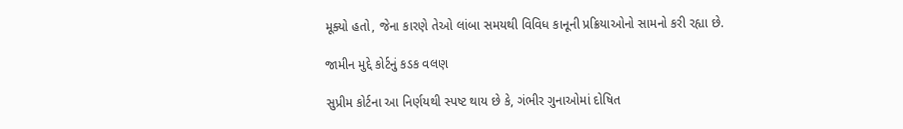મૂક્યો હતો, જેના કારણે તેઓ લાંબા સમયથી વિવિધ કાનૂની પ્રક્રિયાઓનો સામનો કરી રહ્યા છે.

જામીન મુદ્દે કોર્ટનું કડક વલણ

સુપ્રીમ કોર્ટના આ નિર્ણયથી સ્પષ્ટ થાય છે કે, ગંભીર ગુનાઓમાં દોષિત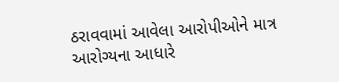ઠરાવવામાં આવેલા આરોપીઓને માત્ર આરોગ્યના આધારે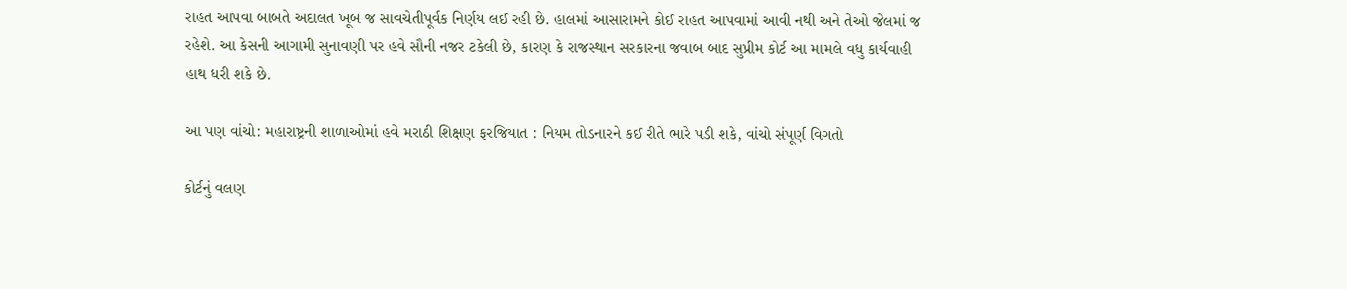રાહત આપવા બાબતે અદાલત ખૂબ જ સાવચેતીપૂર્વક નિર્ણય લઈ રહી છે. હાલમાં આસારામને કોઈ રાહત આપવામાં આવી નથી અને તેઓ જેલમાં જ રહેશે. આ કેસની આગામી સુનાવણી પર હવે સૌની નજર ટકેલી છે, કારણ કે રાજસ્થાન સરકારના જવાબ બાદ સુપ્રીમ કોર્ટ આ મામલે વધુ કાર્યવાહી હાથ ધરી શકે છે.

આ પણ વાંચો: મહારાષ્ટ્રની શાળાઓમાં હવે મરાઠી શિક્ષણ ફરજિયાત : નિયમ તોડનારને કઈ રીતે ભારે પડી શકે, વાંચો સંપૂર્ણ વિગતો

કોર્ટનું વલણ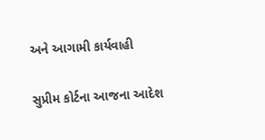અને આગામી કાર્યવાહી

સુપ્રીમ કોર્ટના આજના આદેશ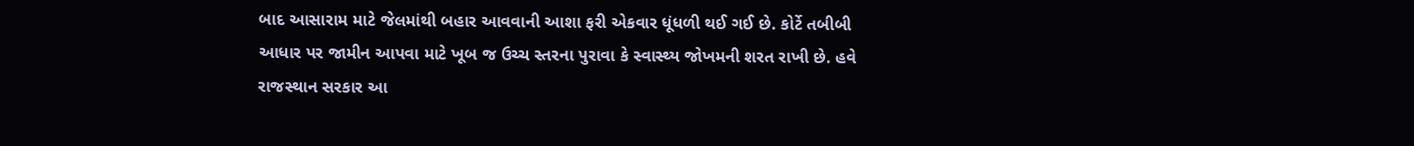બાદ આસારામ માટે જેલમાંથી બહાર આવવાની આશા ફરી એકવાર ધૂંધળી થઈ ગઈ છે. કોર્ટે તબીબી આધાર પર જામીન આપવા માટે ખૂબ જ ઉચ્ચ સ્તરના પુરાવા કે સ્વાસ્થ્ય જોખમની શરત રાખી છે. હવે રાજસ્થાન સરકાર આ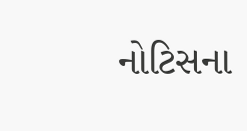નોટિસના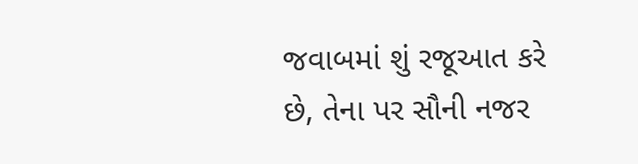જવાબમાં શું રજૂઆત કરે છે, તેના પર સૌની નજર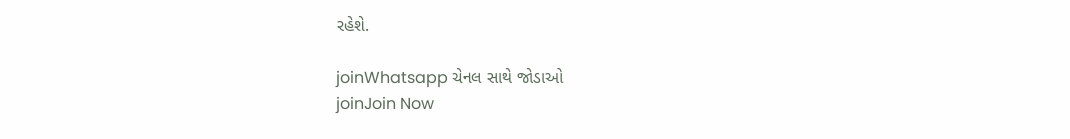રહેશે.

joinWhatsapp ચેનલ સાથે જોડાઓ
joinJoin Now